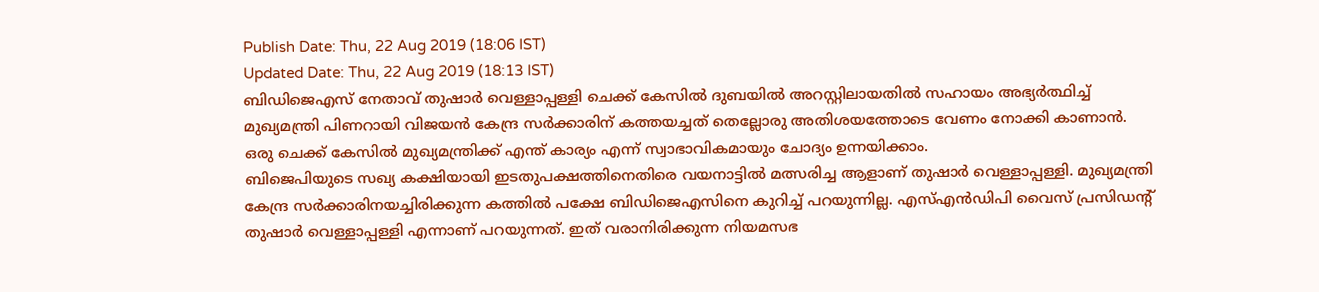Publish Date: Thu, 22 Aug 2019 (18:06 IST)
Updated Date: Thu, 22 Aug 2019 (18:13 IST)
ബിഡിജെഎസ് നേതാവ് തുഷാർ വെള്ളാപ്പള്ളി ചെക്ക് കേസിൽ ദുബയിൽ അറസ്റ്റിലായതിൽ സഹായം അഭ്യർത്ഥിച്ച് മുഖ്യമന്ത്രി പിണറായി വിജയൻ കേന്ദ്ര സർക്കാരിന് കത്തയച്ചത് തെല്ലോരു അതിശയത്തോടെ വേണം നോക്കി കാണാൻ. ഒരു ചെക്ക് കേസിൽ മുഖ്യമന്ത്രിക്ക് എന്ത് കാര്യം എന്ന് സ്വാഭാവികമായും ചോദ്യം ഉന്നയിക്കാം.
ബിജെപിയുടെ സഖ്യ കക്ഷിയായി ഇടതുപക്ഷത്തിനെതിരെ വയനാട്ടിൽ മത്സരിച്ച ആളാണ് തുഷാർ വെള്ളാപ്പള്ളി. മുഖ്യമന്ത്രി കേന്ദ്ര സർക്കാരിനയച്ചിരിക്കുന്ന കത്തിൽ പക്ഷേ ബിഡിജെഎസിനെ കുറിച്ച് പറയുന്നില്ല. എസ്എൻഡിപി വൈസ് പ്രസിഡന്റ് തുഷാർ വെള്ളാപ്പള്ളി എന്നാണ് പറയുന്നത്. ഇത് വരാനിരിക്കുന്ന നിയമസഭ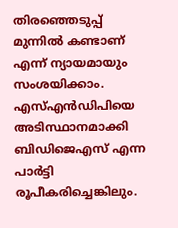തിരഞ്ഞെടുപ്പ് മുന്നിൽ കണ്ടാണ് എന്ന് ന്യായമായും സംശയിക്കാം.
എസ്എൻഡിപിയെ അടിസ്ഥാനമാക്കി ബിഡിജെഎസ് എന്ന പാർട്ടി രൂപീകരിച്ചെങ്കിലും.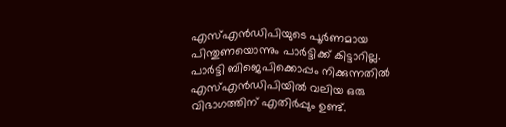എസ്എൻഡിപിയുടെ പൂർണമായ പിന്തുണയൊന്നും പാർട്ടിക്ക് കിട്ടാറില്ല. പാർട്ടി ബിജെപിക്കൊപ്പം നിക്കുന്നതിൽ എസ്എൻഡിപിയിൽ വലിയ ഒരു വിഭാഗത്തിന് എതിർപ്പും ഉണ്ട്.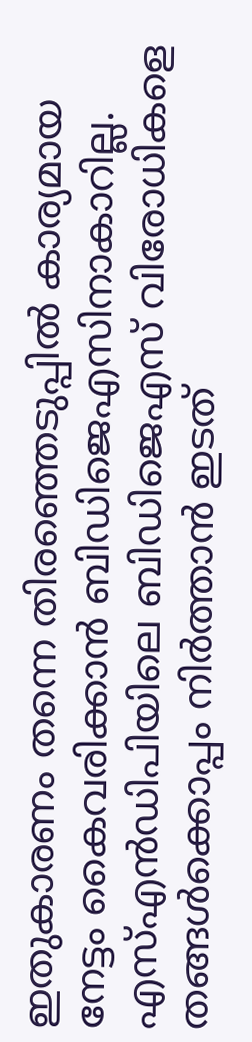ഇതുകാരണം തന്നെ തിരഞ്ഞെടുപ്പിൽ കാര്യമായ നേട്ടം കൈവരിക്കാൻ ബിഡിജെഎസിനാകാറില്ല.
എസ്എൻഡിപിയിലെ ബിഡിജെഎസ് വിരോധികളെ തങ്ങൾക്കൊപ്പം നിർത്താൻ ഇടത്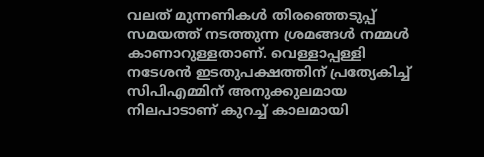വലത് മുന്നണികൾ തിരഞ്ഞെടുപ്പ് സമയത്ത് നടത്തുന്ന ശ്രമങ്ങൾ നമ്മൾ കാണാറുള്ളതാണ്. വെള്ളാപ്പള്ളി നടേശൻ ഇടതുപക്ഷത്തിന് പ്രത്യേകിച്ച് സിപിഎമ്മിന് അനുക്കുലമായ നിലപാടാണ് കുറച്ച് കാലമായി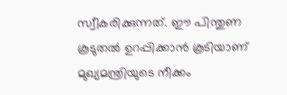സ്വീകരിക്കുന്നത്. ഈ പിന്തുണ കൂടുതൽ ഉറപ്പിക്കാൻ കൂടിയാണ് മുഖ്യമന്ത്രിയുടെ നീക്കം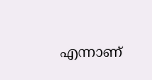എന്നാണ്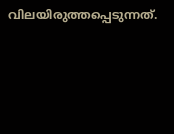വിലയിരുത്തപ്പെടുന്നത്.